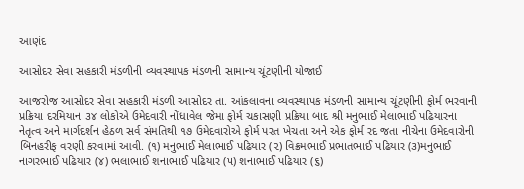આણંદ

આસોદર સેવા સહકારી મંડળીની વ્યવસ્થાપક મંડળની સામાન્ય ચૂંટણીની યોજાઈ

આજરોજ આસોદર સેવા સહકારી મંડળી આસોદર તા. આંકલાવના વ્યવસ્થાપક મંડળની સામાન્ય ચૂંટણીની ફોર્મ ભરવાની પ્રક્રિયા દરમિયાન ૩૪ લોકોએ ઉમેદવારી નોંધાવેલ જેમા ફોર્મ ચકાસણી પ્રક્રિયા બાદ શ્રી મનુભાઈ મેલાભાઈ પઢિયારના નેતૃત્વ અને માર્ગદર્શન હેઠળ સર્વ સંમતિથી ૧૭ ઉમેદવારોએ ફોર્મ પરત ખેચતા અને એક ફોર્મ રદ જતા નીચેના ઉમેદવારોની બિનહરીફ વરણી કરવામાં આવી. (૧) મનુભાઈ મેલાભાઈ પઢિયાર (૨) વિક્રમભાઈ પ્રભાતભાઈ પઢિયાર (૩)મનુભાઈ નાગરભાઈ પઢિયાર (૪) ભલાભાઈ શનાભાઈ પઢિયાર (૫) શનાભાઈ પઢિયાર (૬)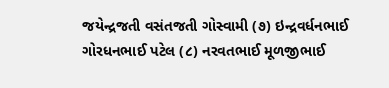જયેન્દ્રજતી વસંતજતી ગોસ્વામી (૭) ઇન્દ્રવર્ધનભાઈ ગોરધનભાઈ પટેલ (૮) નરવતભાઈ મૂળજીભાઈ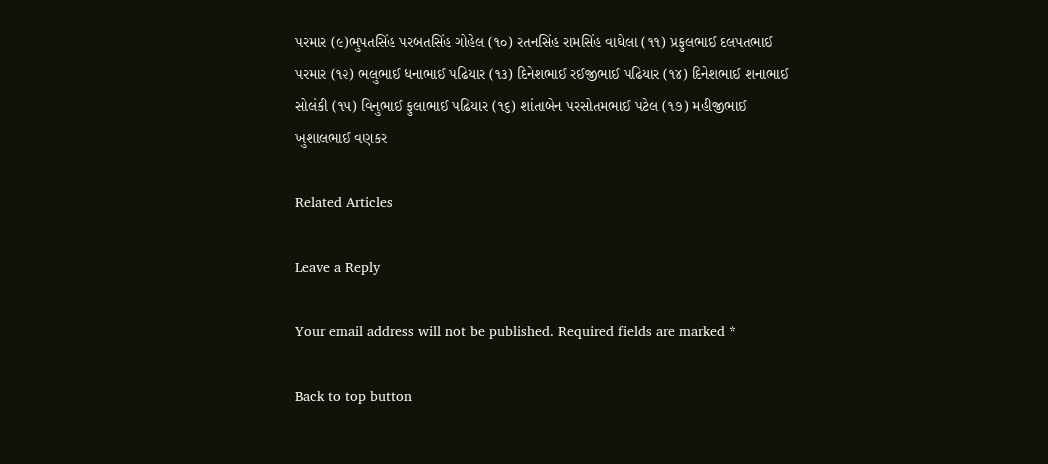પરમાર (૯)ભુપતસિંહ પરબતસિંહ ગોહેલ (૧૦) રતનસિંહ રામસિંહ વાઘેલા (૧૧) પ્રફુલભાઈ દલપતભાઈ પરમાર (૧૨) ભલુભાઈ ધનાભાઈ પઢિયાર (૧૩) દિનેશભાઈ રઈજીભાઈ પઢિયાર (૧૪) દિનેશભાઈ શનાભાઈ સોલંકી (૧૫) વિનુભાઈ ફુલાભાઈ પઢિયાર (૧૬) શાંતાબેન પરસોતમભાઈ પટેલ (૧૭) મહીજીભાઈ ખુશાલભાઈ વણકર

Related Articles

Leave a Reply

Your email address will not be published. Required fields are marked *

Back to top button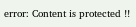error: Content is protected !!